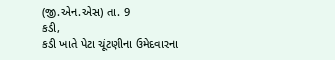(જી.એન.એસ) તા. 9
કડી,
કડી ખાતે પેટા ચૂંટણીના ઉમેદવારના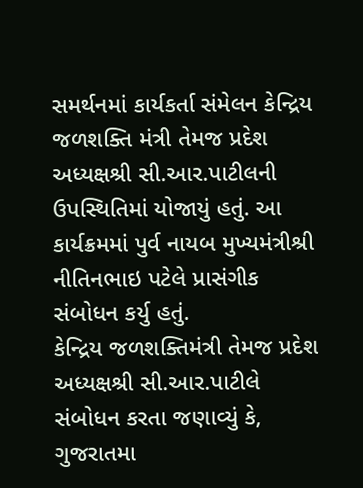સમર્થનમાં કાર્યકર્તા સંમેલન કેન્દ્રિય જળશક્તિ મંત્રી તેમજ પ્રદેશ અધ્યક્ષશ્રી સી.આર.પાટીલની ઉપસ્થિતિમાં યોજાયું હતું. આ કાર્યક્રમમાં પુર્વ નાયબ મુખ્યમંત્રીશ્રી નીતિનભાઇ પટેલે પ્રાસંગીક સંબોધન કર્યુ હતું.
કેન્દ્રિય જળશક્તિમંત્રી તેમજ પ્રદેશ અધ્યક્ષશ્રી સી.આર.પાટીલે સંબોધન કરતા જણાવ્યું કે, ગુજરાતમા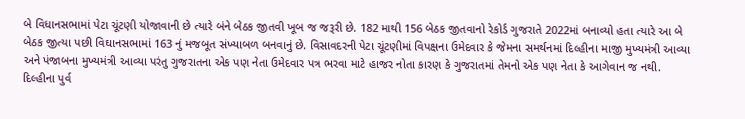બે વિધાનસભામાં પેટા ચૂંટણી યોજાવાની છે ત્યારે બંને બેઠક જીતવી ખૂબ જ જરૂરી છે. 182 માથી 156 બેઠક જીતવાનો રેકોર્ડ ગુજરાતે 2022માં બનાવ્યો હતા ત્યારે આ બે બેઠક જીત્યા પછી વિઘાનસભામાં 163 નું મજબૂત સંખ્યાબળ બનવાનું છે. વિસાવદરની પેટા ચૂંટણીમાં વિપક્ષના ઉમેદવાર કે જેમના સમર્થનમાં દિલ્હીના માજી મુખ્યમંત્રી આવ્યા અને પંજાબના મુખ્યમંત્રી આવ્યા પરંતુ ગુજરાતના એક પણ નેતા ઉમેદવાર પત્ર ભરવા માટે હાજર નોતા કારણ કે ગુજરાતમાં તેમનો એક પણ નેતા કે આગેવાન જ નથી. દિલ્હીના પુર્વ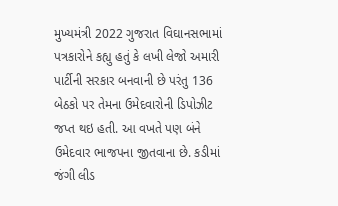મુખ્યમંત્રી 2022 ગુજરાત વિઘાનસભામાં પત્રકારોને કહ્યુ હતું કે લખી લેજો અમારી પાર્ટીની સરકાર બનવાની છે પરંતુ 136 બેઠકો પર તેમના ઉમેદવારોની ડિપોઝીટ જપ્ત થઇ હતી. આ વખતે પણ બંને ઉમેદવાર ભાજપના જીતવાના છે. કડીમાં જંગી લીડ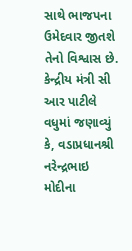સાથે ભાજપના ઉમેદવાર જીતશે તેનો વિશ્વાસ છે.
કેન્દ્રીય મંત્રી સી આર પાટીલે વધુમાં જણાવ્યું કે, વડાપ્રધાનશ્રી નરેન્દ્રભાઇ મોદીના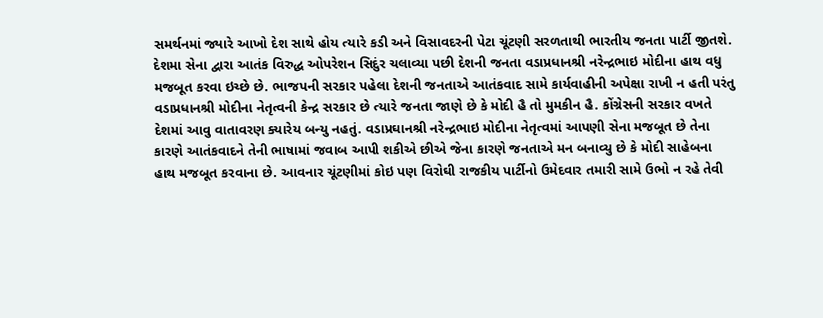સમર્થનમાં જ્યારે આખો દેશ સાથે હોય ત્યારે કડી અને વિસાવદરની પેટા ચૂંટણી સરળતાથી ભારતીય જનતા પાર્ટી જીતશે. દેશમા સેના દ્વારા આતંક વિરુદ્ધ ઓપરેશન સિદુંર ચલાવ્યા પછી દેશની જનતા વડાપ્રધાનશ્રી નરેન્દ્રભાઇ મોદીના હાથ વધુ મજબૂત કરવા ઇચ્છે છે. ભાજપની સરકાર પહેલા દેશની જનતાએ આતંકવાદ સામે કાર્યવાહીની અપેક્ષા રાખી ન હતી પરંતુ વડાપ્રધાનશ્રી મોદીના નેતૃત્વની કેન્દ્ર સરકાર છે ત્યારે જનતા જાણે છે કે મોદી હૈ તો મુમકીન હૈ. કોંગ્રેસની સરકાર વખતે દેશમાં આવુ વાતાવરણ ક્યારેય બન્યુ નહતું. વડાપ્રઘાનશ્રી નરેન્દ્રભાઇ મોદીના નેતૃત્વમાં આપણી સેના મજબૂત છે તેના કારણે આતંકવાદને તેની ભાષામાં જવાબ આપી શકીએ છીએ જેના કારણે જનતાએ મન બનાવ્યુ છે કે મોદી સાહેબના હાથ મજબૂત કરવાના છે. આવનાર ચૂંટણીમાં કોઇ પણ વિરોઘી રાજકીય પાર્ટીનો ઉમેદવાર તમારી સામે ઉભો ન રહે તેવી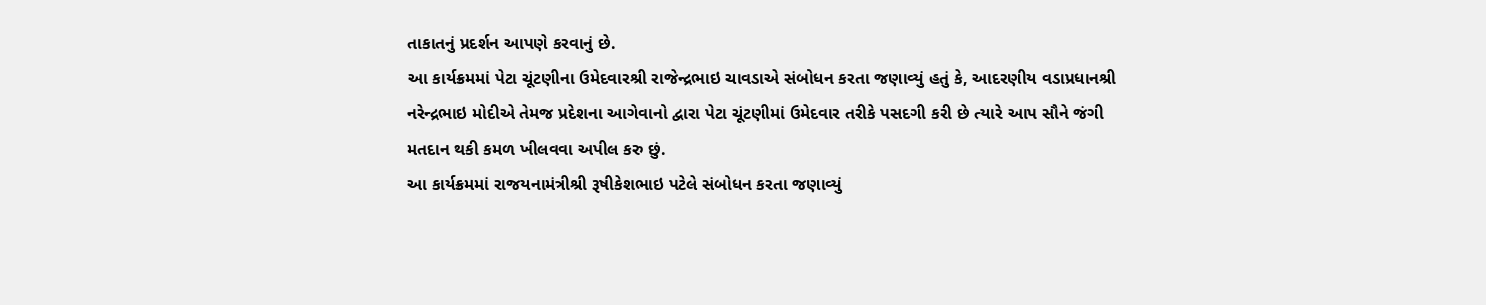તાકાતનું પ્રદર્શન આપણે કરવાનું છે.
આ કાર્યક્રમમાં પેટા ચૂંટણીના ઉમેદવારશ્રી રાજેન્દ્રભાઇ ચાવડાએ સંબોધન કરતા જણાવ્યું હતું કે, આદરણીય વડાપ્રધાનશ્રી નરેન્દ્રભાઇ મોદીએ તેમજ પ્રદેશના આગેવાનો દ્વારા પેટા ચૂંટણીમાં ઉમેદવાર તરીકે પસદગી કરી છે ત્યારે આપ સૌને જંગી મતદાન થકી કમળ ખીલવવા અપીલ કરુ છું.
આ કાર્યક્રમમાં રાજયનામંત્રીશ્રી રૂષીકેશભાઇ પટેલે સંબોધન કરતા જણાવ્યું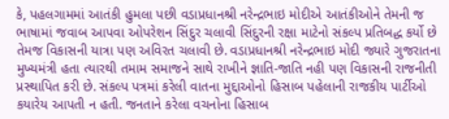કે, પહલગામમાં આતંકી હુમલા પછી વડાપ્રધાનશ્રી નરેન્દ્રભાઇ મોદીએ આતંકીઓને તેમની જ ભાષામાં જવાબ આપવા ઓપરેશન સિંદુર ચલાવી સિંદુરની રક્ષા માટેનો સંકલ્પ પ્રતિબદ્ધ કર્યો છે તેમજ વિકાસની યાત્રા પણ અવિરત ચલાવી છે. વડાપ્રધાનશ્રી નરેન્દ્રભાઇ મોદી જ્યારે ગુજરાતના મુખ્યમંત્રી હતા ત્યારથી તમામ સમાજને સાથે રાખીને જ્ઞાતિ-જાતિ નહી પણ વિકાસની રાજનીતી પ્રસ્થાપિત કરી છે. સંકલ્પ પત્રમાં કરેલી વાતના મુદ્દાઓનો હિસાબ પહેલાની રાજકીય પાર્ટીઓ કયારેય આપતી ન હતી. જનતાને કરેલા વચનોના હિસાબ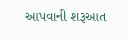આપવાની શરૂઆત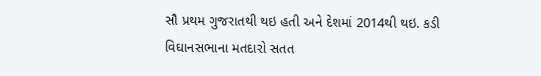સૌ પ્રથમ ગુજરાતથી થઇ હતી અને દેશમાં 2014થી થઇ. કડી વિઘાનસભાના મતદારો સતત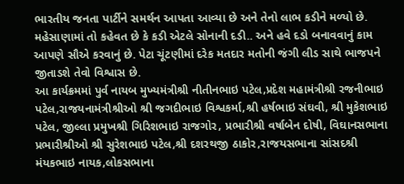ભારતીય જનતા પાર્ટીને સમર્થન આપતા આવ્યા છે અને તેનો લાભ કડીને મળ્યો છે. મહેસાણામાં તો કહેવત છે કે કડી એટલે સોનાની દડી.. અને હવે દડો બનાવવાનું કામ આપણે સૌએ કરવાનું છે. પેટા ચૂંટણીમાં દરેક મતદાર મતોની જંગી લીડ સાથે ભાજપને જીતાડશે તેવો વિશ્વાસ છે.
આ કાર્યક્રમમાં પુર્વ નાયબ મુખ્યમંત્રીશ્રી નીતીનભાઇ પટેલ,પ્રદેશ મહામંત્રીશ્રી રજનીભાઇ પટેલ,રાજયનામંત્રીશ્રીઓ શ્રી જગદીભાઇ વિશ્વકર્મા,શ્રી હર્ષભાઇ સંઘવી, શ્રી મુકેશભાઇ પટેલ, જીલ્લા પ્રમુખશ્રી ગિરિશભાઇ રાજગોર, પ્રભારીશ્રી વર્ષાબેન દોષી, વિઘાનસભાના પ્રભારીશ્રીઓ શ્રી સુરેશભાઇ પટેલ,શ્રી દશરથજી ઠાકોર,રાજયસભાના સાંસદશ્રી મંયકભાઇ નાયક,લોકસભાના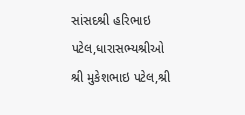સાંસદશ્રી હરિભાઇ પટેલ,ધારાસભ્યશ્રીઓ શ્રી મુકેશભાઇ પટેલ,શ્રી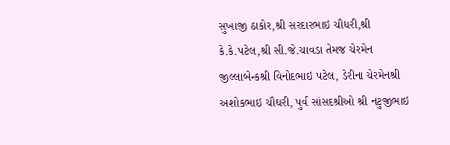સુખાજી ઠાકોર,શ્રી સરદારભાઇ ચૌધરી,શ્રી કે.કે.પટેલ,શ્રી સી.જે.ચાવડા તેમજ ચેરમેન જીલ્લાબેન્કશ્રી વિનોદભાઇ પટેલ, ડેરીના ચેરમેનશ્રી અશોકભાઇ ચૌઘરી, પુર્વ સાંસદશ્રીઓ શ્રી નટુજીભાઇ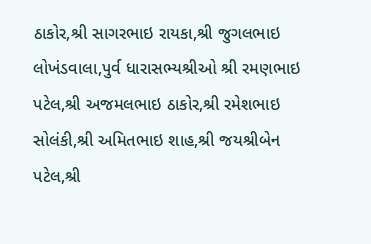ઠાકોર,શ્રી સાગરભાઇ રાયકા,શ્રી જુગલભાઇ લોખંડવાલા,પુર્વ ધારાસભ્યશ્રીઓ શ્રી રમણભાઇ પટેલ,શ્રી અજમલભાઇ ઠાકોર,શ્રી રમેશભાઇ સોલંકી,શ્રી અમિતભાઇ શાહ,શ્રી જયશ્રીબેન પટેલ,શ્રી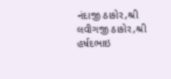નંદાજી ઠાકોર,શ્રી લવીગજી ઠાકોર,શ્રી હર્ષદભાઇ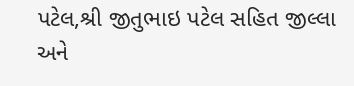પટેલ,શ્રી જીતુભાઇ પટેલ સહિત જીલ્લા અને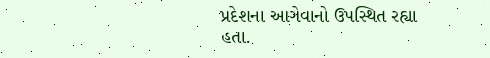પ્રદેશના આગેવાનો ઉપસ્થિત રહ્યા હતા.